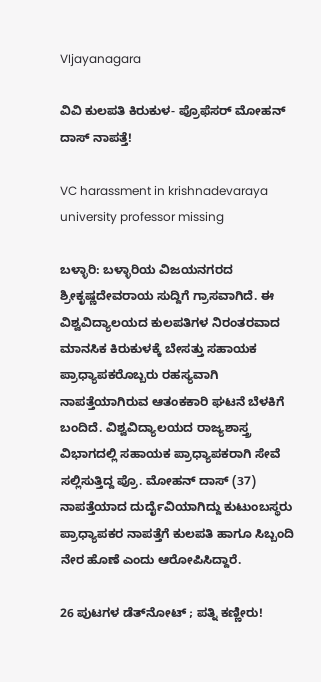VIjayanagara

ವಿವಿ ಕುಲಪತಿ ಕಿರುಕುಳ- ಪ್ರೊಫೆಸರ್ ಮೋಹನ್ ದಾಸ್ ನಾಪತ್ತೆ!

VC harassment in krishnadevaraya university professor missing

ಬಳ್ಳಾರಿ: ಬಳ್ಳಾರಿಯ ವಿಜಯನಗರದ ಶ್ರೀಕೃಷ್ಣದೇವರಾಯ ಸುದ್ದಿಗೆ ಗ್ರಾಸವಾಗಿದೆ. ಈ ವಿಶ್ವವಿದ್ಯಾಲಯದ ಕುಲಪತಿಗಳ ನಿರಂತರವಾದ ಮಾನಸಿಕ ಕಿರುಕುಳಕ್ಕೆ ಬೇಸತ್ತು ಸಹಾಯಕ ಪ್ರಾಧ್ಯಾಪಕರೊಬ್ಬರು ರಹಸ್ಯವಾಗಿ ನಾಪತ್ತೆಯಾಗಿರುವ ಆತಂಕಕಾರಿ ಘಟನೆ ಬೆಳಕಿಗೆ ಬಂದಿದೆ. ವಿಶ್ವವಿದ್ಯಾಲಯದ ರಾಜ್ಯಶಾಸ್ತ್ರ ವಿಭಾಗದಲ್ಲಿ ಸಹಾಯಕ ಪ್ರಾಧ್ಯಾಪಕರಾಗಿ ಸೇವೆ ಸಲ್ಲಿಸುತ್ತಿದ್ದ ಪ್ರೊ. ಮೋಹನ್ ದಾಸ್ (37) ನಾಪತ್ತೆಯಾದ ದುರ್ದೈವಿಯಾಗಿದ್ದು ಕುಟುಂಬಸ್ಥರು ಪ್ರಾಧ್ಯಾಪಕರ ನಾಪತ್ತೆಗೆ ಕುಲಪತಿ ಹಾಗೂ ಸಿಬ್ಬಂದಿ ನೇರ ಹೊಣೆ ಎಂದು ಆರೋಪಿಸಿದ್ದಾರೆ.

26 ಪುಟಗಳ ಡೆತ್‌ನೋಟ್ ; ಪತ್ನಿ ಕಣ್ಣೀರು!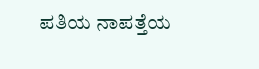ಪತಿಯ ನಾಪತ್ತೆಯ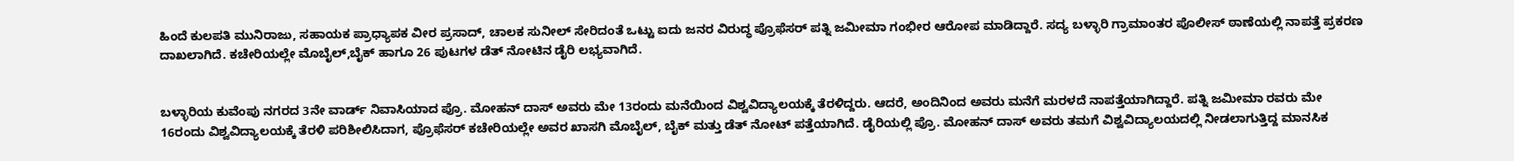ಹಿಂದೆ ಕುಲಪತಿ ಮುನಿರಾಜು, ಸಹಾಯಕ ಪ್ರಾಧ್ಯಾಪಕ ವೀರ ಪ್ರಸಾದ್, ಚಾಲಕ ಸುನೀಲ್ ಸೇರಿದಂತೆ ಒಟ್ಟು ಐದು ಜನರ ವಿರುದ್ಧ ಪ್ರೊಫೆಸರ್ ಪತ್ನಿ ಜಮೀಮಾ ಗಂಭೀರ ಆರೋಪ ಮಾಡಿದ್ದಾರೆ. ಸದ್ಯ ಬಳ್ಳಾರಿ ಗ್ರಾಮಾಂತರ ಪೊಲೀಸ್ ಠಾಣೆಯಲ್ಲಿ ನಾಪತ್ತೆ ಪ್ರಕರಣ ದಾಖಲಾಗಿದೆ. ಕಚೇರಿಯಲ್ಲೇ ಮೊಬೈಲ್,ಬೈಕ್ ಹಾಗೂ 26 ಪುಟಗಳ ಡೆತ್ ನೋಟಿನ ಡೈರಿ ಲಭ್ಯವಾಗಿದೆ.


ಬಳ್ಳಾರಿಯ ಕುವೆಂಪು ನಗರದ 3ನೇ ವಾರ್ಡ್ ನಿವಾಸಿಯಾದ ಪ್ರೊ. ಮೋಹನ್ ದಾಸ್ ಅವರು ಮೇ 13ರಂದು ಮನೆಯಿಂದ ವಿಶ್ವವಿದ್ಯಾಲಯಕ್ಕೆ ತೆರಳಿದ್ದರು. ಆದರೆ, ಅಂದಿನಿಂದ ಅವರು ಮನೆಗೆ ಮರಳದೆ ನಾಪತ್ತೆಯಾಗಿದ್ದಾರೆ. ಪತ್ನಿ ಜಮೀಮಾ ರವರು ಮೇ 16ರಂದು ವಿಶ್ವವಿದ್ಯಾಲಯಕ್ಕೆ ತೆರಳಿ ಪರಿಶೀಲಿಸಿದಾಗ, ಪ್ರೊಫೆಸರ್ ಕಚೇರಿಯಲ್ಲೇ ಅವರ ಖಾಸಗಿ ಮೊಬೈಲ್, ಬೈಕ್ ಮತ್ತು ಡೆತ್ ನೋಟ್ ಪತ್ತೆಯಾಗಿದೆ. ಡೈರಿಯಲ್ಲಿ ಪ್ರೊ. ಮೋಹನ್ ದಾಸ್ ಅವರು ತಮಗೆ ವಿಶ್ವವಿದ್ಯಾಲಯದಲ್ಲಿ ನೀಡಲಾಗುತ್ತಿದ್ದ ಮಾನಸಿಕ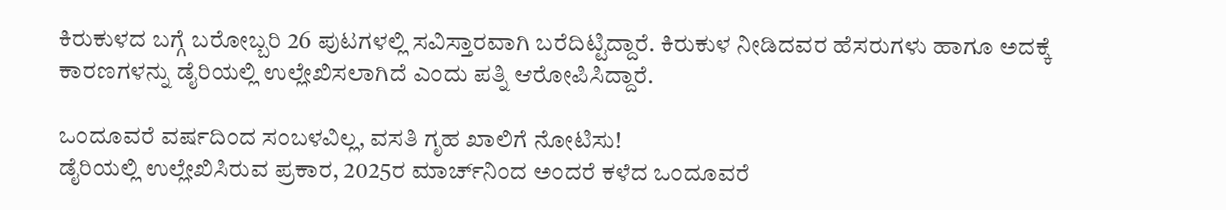ಕಿರುಕುಳದ ಬಗ್ಗೆ ಬರೋಬ್ಬರಿ 26 ಪುಟಗಳಲ್ಲಿ ಸವಿಸ್ತಾರವಾಗಿ ಬರೆದಿಟ್ಟಿದ್ದಾರೆ. ಕಿರುಕುಳ ನೀಡಿದವರ ಹೆಸರುಗಳು ಹಾಗೂ ಅದಕ್ಕೆ ಕಾರಣಗಳನ್ನು ಡೈರಿಯಲ್ಲಿ ಉಲ್ಲೇಖಿಸಲಾಗಿದೆ ಎಂದು ಪತ್ನಿ ಆರೋಪಿಸಿದ್ದಾರೆ.

ಒಂದೂವರೆ ವರ್ಷದಿಂದ ಸಂಬಳವಿಲ್ಲ, ವಸತಿ ಗೃಹ ಖಾಲಿಗೆ ನೋಟಿಸು!
ಡೈರಿಯಲ್ಲಿ ಉಲ್ಲೇಖಿಸಿರುವ ಪ್ರಕಾರ, 2025ರ ಮಾರ್ಚ್‌ನಿಂದ ಅಂದರೆ ಕಳೆದ ಒಂದೂವರೆ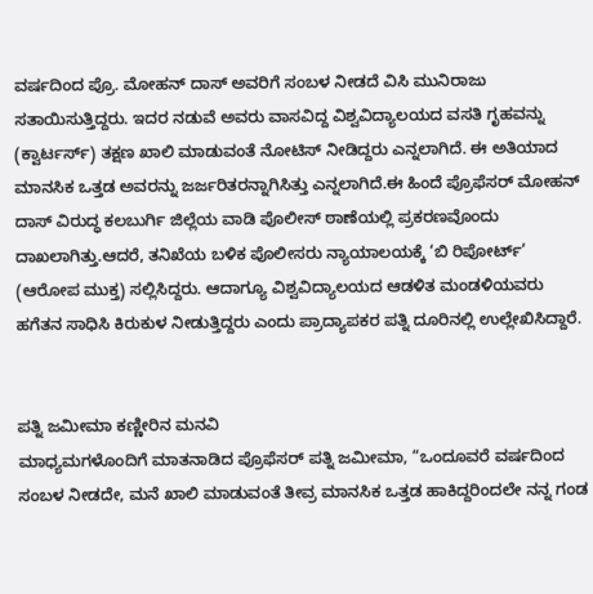ವರ್ಷದಿಂದ ಪ್ರೊ. ಮೋಹನ್ ದಾಸ್ ಅವರಿಗೆ ಸಂಬಳ ನೀಡದೆ ವಿಸಿ ಮುನಿರಾಜು ಸತಾಯಿಸುತ್ತಿದ್ದರು. ಇದರ ನಡುವೆ ಅವರು ವಾಸವಿದ್ದ ವಿಶ್ವವಿದ್ಯಾಲಯದ ವಸತಿ ಗೃಹವನ್ನು (ಕ್ವಾರ್ಟರ್ಸ್) ತಕ್ಷಣ ಖಾಲಿ ಮಾಡುವಂತೆ ನೋಟಿಸ್ ನೀಡಿದ್ದರು ಎನ್ನಲಾಗಿದೆ. ಈ ಅತಿಯಾದ ಮಾನಸಿಕ ಒತ್ತಡ ಅವರನ್ನು ಜರ್ಜರಿತರನ್ನಾಗಿಸಿತ್ತು ಎನ್ನಲಾಗಿದೆ.ಈ ಹಿಂದೆ ಪ್ರೊಫೆಸರ್ ಮೋಹನ್ ದಾಸ್ ವಿರುದ್ಧ ಕಲಬುರ್ಗಿ ಜಿಲ್ಲೆಯ ವಾಡಿ ಪೊಲೀಸ್ ಠಾಣೆಯಲ್ಲಿ ಪ್ರಕರಣವೊಂದು ದಾಖಲಾಗಿತ್ತು.ಆದರೆ, ತನಿಖೆಯ ಬಳಿಕ ಪೊಲೀಸರು ನ್ಯಾಯಾಲಯಕ್ಕೆ ‘ಬಿ ರಿಪೋರ್ಟ್’ (ಆರೋಪ ಮುಕ್ತ) ಸಲ್ಲಿಸಿದ್ದರು. ಆದಾಗ್ಯೂ ವಿಶ್ವವಿದ್ಯಾಲಯದ ಆಡಳಿತ ಮಂಡಳಿಯವರು ಹಗೆತನ ಸಾಧಿಸಿ ಕಿರುಕುಳ ನೀಡುತ್ತಿದ್ದರು ಎಂದು ಪ್ರಾದ್ಯಾಪಕರ ಪತ್ನಿ ದೂರಿನಲ್ಲಿ ಉಲ್ಲೇಖಿಸಿದ್ದಾರೆ.


ಪತ್ನಿ ಜಮೀಮಾ ಕಣ್ಣೀರಿನ ಮನವಿ
ಮಾಧ್ಯಮಗಳೊಂದಿಗೆ ಮಾತನಾಡಿದ ಪ್ರೊಫೆಸರ್ ಪತ್ನಿ ಜಮೀಮಾ, “ಒಂದೂವರೆ ವರ್ಷದಿಂದ ಸಂಬಳ ನೀಡದೇ, ಮನೆ ಖಾಲಿ ಮಾಡುವಂತೆ ತೀವ್ರ ಮಾನಸಿಕ ಒತ್ತಡ ಹಾಕಿದ್ದರಿಂದಲೇ ನನ್ನ ಗಂಡ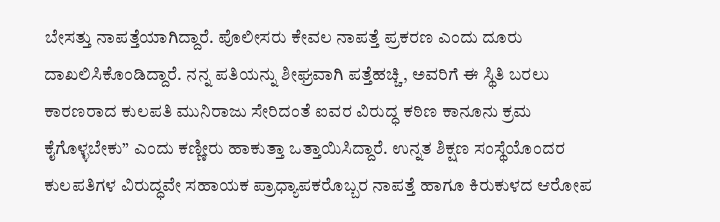ಬೇಸತ್ತು ನಾಪತ್ತೆಯಾಗಿದ್ದಾರೆ. ಪೊಲೀಸರು ಕೇವಲ ನಾಪತ್ತೆ ಪ್ರಕರಣ ಎಂದು ದೂರು ದಾಖಲಿಸಿಕೊಂಡಿದ್ದಾರೆ. ನನ್ನ ಪತಿಯನ್ನು ಶೀಘ್ರವಾಗಿ ಪತ್ತೆಹಚ್ಚಿ, ಅವರಿಗೆ ಈ ಸ್ಥಿತಿ ಬರಲು ಕಾರಣರಾದ ಕುಲಪತಿ ಮುನಿರಾಜು ಸೇರಿದಂತೆ ಐವರ ವಿರುದ್ಧ ಕಠಿಣ ಕಾನೂನು ಕ್ರಮ ಕೈಗೊಳ್ಳಬೇಕು” ಎಂದು ಕಣ್ಣೀರು ಹಾಕುತ್ತಾ ಒತ್ತಾಯಿಸಿದ್ದಾರೆ. ಉನ್ನತ ಶಿಕ್ಷಣ ಸಂಸ್ಥೆಯೊಂದರ ಕುಲಪತಿಗಳ ವಿರುದ್ಧವೇ ಸಹಾಯಕ ಪ್ರಾಧ್ಯಾಪಕರೊಬ್ಬರ ನಾಪತ್ತೆ ಹಾಗೂ ಕಿರುಕುಳದ ಆರೋಪ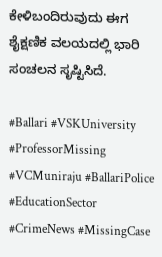ಕೇಳಿಬಂದಿರುವುದು ಈಗ ಶೈಕ್ಷಣಿಕ ವಲಯದಲ್ಲಿ ಭಾರಿ ಸಂಚಲನ ಸೃಷ್ಟಿಸಿದೆ.

#Ballari #VSKUniversity #ProfessorMissing #VCMuniraju #BallariPolice #EducationSector #CrimeNews #MissingCase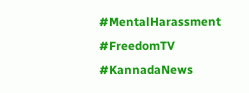#MentalHarassment #FreedomTV #KannadaNews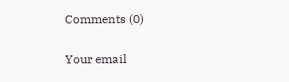Comments (0)

Your email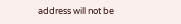address will not be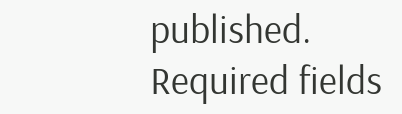published. Required fields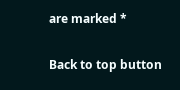are marked *

Back to top button